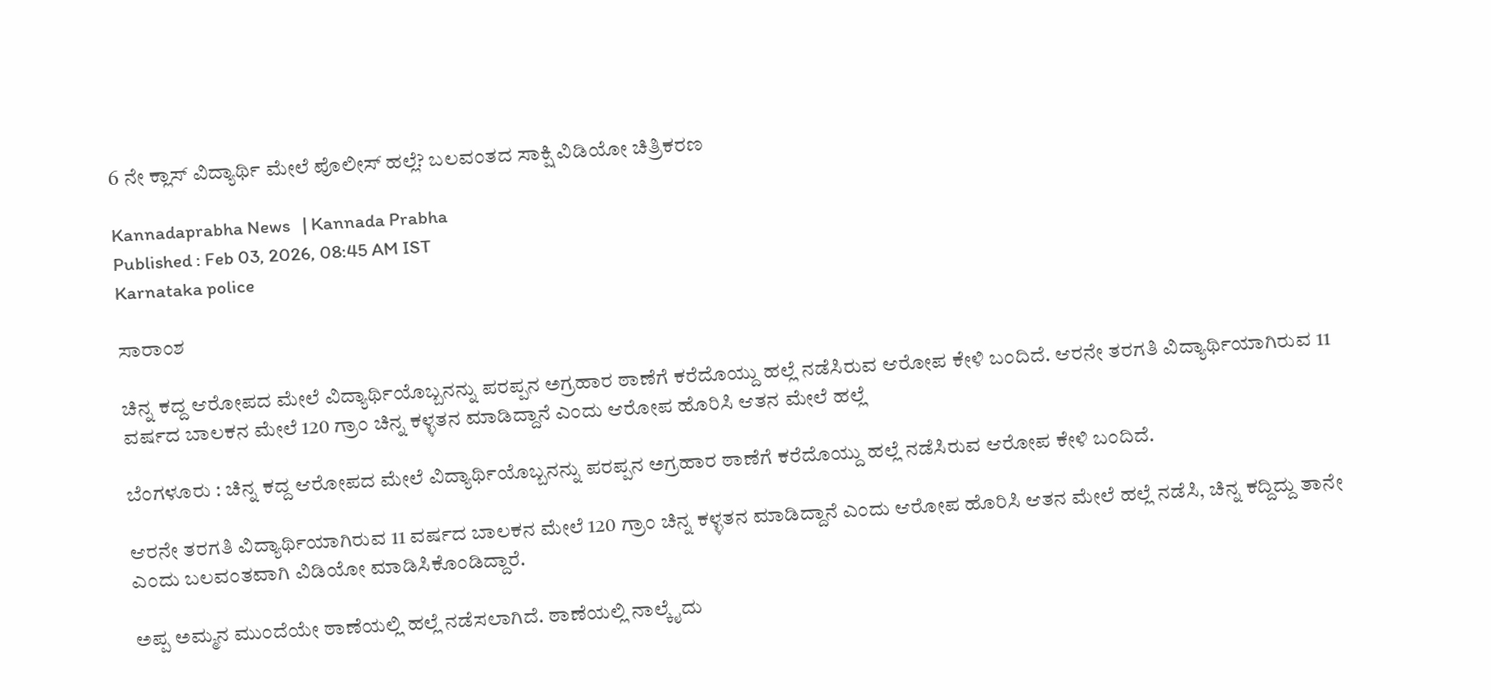6 ನೇ ಕ್ಲಾಸ್ ವಿದ್ಯಾರ್ಥಿ ಮೇಲೆ ಪೊಲೀಸ್ ಹಲ್ಲೆ? ಬಲವಂತದ ಸಾಕ್ಷಿ ವಿಡಿಯೋ ಚಿತ್ರಿಕರಣ

Kannadaprabha News   | Kannada Prabha
Published : Feb 03, 2026, 08:45 AM IST
Karnataka police

ಸಾರಾಂಶ

ಚಿನ್ನ ಕದ್ದ ಆರೋಪದ ಮೇಲೆ ವಿದ್ಯಾರ್ಥಿಯೊಬ್ಬನನ್ನು ಪರಪ್ಪನ ಅಗ್ರಹಾರ ಠಾಣೆಗೆ ಕರೆದೊಯ್ದು ಹಲ್ಲೆ ನಡೆಸಿರುವ ಆರೋಪ ಕೇಳಿ ಬಂದಿದೆ. ಆರನೇ ತರಗತಿ ವಿದ್ಯಾರ್ಥಿಯಾಗಿರುವ 11 ವರ್ಷದ ಬಾಲಕನ ಮೇಲೆ 120 ಗ್ರಾಂ ಚಿನ್ನ ಕಳ್ಳತನ ಮಾಡಿದ್ದಾನೆ ಎಂದು ಆರೋಪ ಹೊರಿಸಿ ಆತನ ಮೇಲೆ ಹಲ್ಲೆ

ಬೆಂಗಳೂರು : ಚಿನ್ನ ಕದ್ದ ಆರೋಪದ ಮೇಲೆ ವಿದ್ಯಾರ್ಥಿಯೊಬ್ಬನನ್ನು ಪರಪ್ಪನ ಅಗ್ರಹಾರ ಠಾಣೆಗೆ ಕರೆದೊಯ್ದು ಹಲ್ಲೆ ನಡೆಸಿರುವ ಆರೋಪ ಕೇಳಿ ಬಂದಿದೆ.

ಆರನೇ ತರಗತಿ ವಿದ್ಯಾರ್ಥಿಯಾಗಿರುವ 11 ವರ್ಷದ ಬಾಲಕನ ಮೇಲೆ 120 ಗ್ರಾಂ ಚಿನ್ನ ಕಳ್ಳತನ ಮಾಡಿದ್ದಾನೆ ಎಂದು ಆರೋಪ ಹೊರಿಸಿ ಆತನ ಮೇಲೆ ಹಲ್ಲೆ ನಡೆಸಿ, ಚಿನ್ನ ಕದ್ದಿದ್ದು ತಾನೇ ಎಂದು ಬಲವಂತವಾಗಿ ವಿಡಿಯೋ ಮಾಡಿಸಿಕೊಂಡಿದ್ದಾರೆ.

ಅಪ್ಪ ಅಮ್ಮನ ಮುಂದೆಯೇ ಠಾಣೆಯಲ್ಲಿ ಹಲ್ಲೆ ನಡೆಸಲಾಗಿದೆ. ಠಾಣೆಯಲ್ಲಿ ನಾಲ್ಕೈದು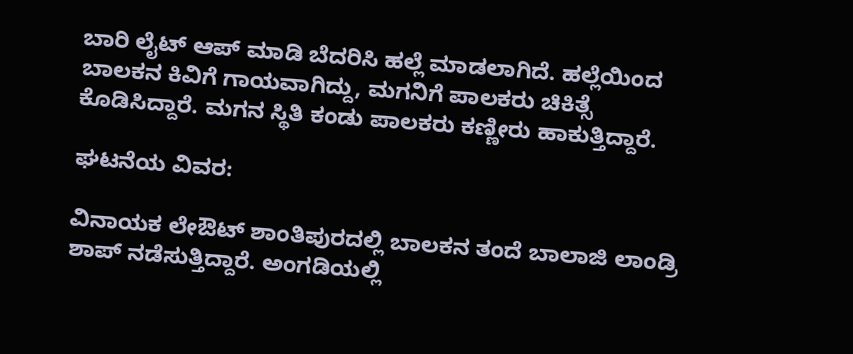ಬಾರಿ ಲೈಟ್ ಆಪ್ ಮಾಡಿ ಬೆದರಿಸಿ ಹಲ್ಲೆ ಮಾಡಲಾಗಿದೆ. ಹಲ್ಲೆಯಿಂದ ಬಾಲಕನ ಕಿವಿಗೆ ಗಾಯವಾಗಿದ್ದು, ಮಗನಿಗೆ ಪಾಲಕರು ಚಿಕಿತ್ಸೆ ಕೊಡಿಸಿದ್ದಾರೆ. ಮಗನ ಸ್ಥಿತಿ ಕಂಡು ಪಾಲಕರು ಕಣ್ಣೀರು ಹಾಕುತ್ತಿದ್ದಾರೆ.

ಘಟನೆಯ ವಿವರ:

ವಿನಾಯಕ ಲೇಔಟ್ ಶಾಂತಿಪುರದಲ್ಲಿ ಬಾಲಕನ ತಂದೆ ಬಾಲಾಜಿ ಲಾಂಡ್ರಿ ಶಾಪ್ ನಡೆಸುತ್ತಿದ್ದಾರೆ. ಅಂಗಡಿಯಲ್ಲಿ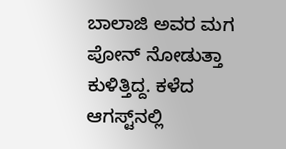ಬಾಲಾಜಿ ಅವರ ಮಗ ಪೋನ್ ನೋಡುತ್ತಾ ಕುಳಿತ್ತಿದ್ದ. ಕಳೆದ ಆಗಸ್ಟ್‌ನಲ್ಲಿ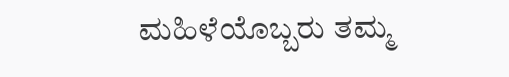ಮಹಿಳೆಯೊಬ್ಬರು ತಮ್ಮ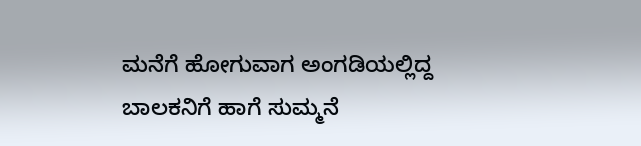ಮನೆಗೆ ಹೋಗುವಾಗ ಅಂಗಡಿಯಲ್ಲಿದ್ದ ಬಾಲಕನಿಗೆ ಹಾಗೆ ಸುಮ್ಮನೆ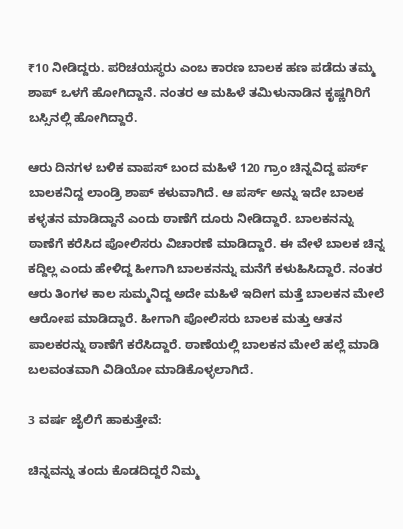₹10 ನೀಡಿದ್ದರು. ಪರಿಚಯಸ್ಥರು ಎಂಬ ಕಾರಣ ಬಾಲಕ ಹಣ ಪಡೆದು ತಮ್ಮ ಶಾಪ್‌ ಒಳಗೆ ಹೋಗಿದ್ದಾನೆ. ನಂತರ ಆ ಮಹಿಳೆ ತಮಿಳುನಾಡಿನ ಕೃಷ್ಣಗಿರಿಗೆ ಬಸ್ಸಿನಲ್ಲಿ ಹೋಗಿದ್ದಾರೆ.

ಆರು ದಿನಗಳ ಬಳಿಕ ವಾಪಸ್ ಬಂದ ಮಹಿಳೆ 120 ಗ್ರಾಂ ಚಿನ್ನವಿದ್ದ ಪರ್ಸ್‌ ಬಾಲಕನಿದ್ದ ಲಾಂಡ್ರಿ ಶಾಪ್ ಕಳುವಾಗಿದೆ. ಆ ಪರ್ಸ್ ಅನ್ನು ಇದೇ ಬಾಲಕ ಕಳ್ಳತನ ಮಾಡಿದ್ದಾನೆ ಎಂದು ಠಾಣೆಗೆ ದೂರು ನೀಡಿದ್ದಾರೆ. ಬಾಲಕನನ್ನು ಠಾಣೆಗೆ ಕರೆಸಿದ ಪೋಲಿಸರು ವಿಚಾರಣೆ ಮಾಡಿದ್ದಾರೆ. ಈ ವೇಳೆ ಬಾಲಕ ಚಿನ್ನ ಕದ್ದಿಲ್ಲ ಎಂದು ಹೇಳಿದ್ದ ಹೀಗಾಗಿ ಬಾಲಕನನ್ನು ಮನೆಗೆ ಕಳುಹಿಸಿದ್ದಾರೆ. ನಂತರ ಆರು ತಿಂಗಳ ಕಾಲ ಸುಮ್ಮನಿದ್ದ ಅದೇ ಮಹಿಳೆ ಇದೀಗ ಮತ್ತೆ ಬಾಲಕನ ಮೇಲೆ ಆರೋಪ ಮಾಡಿದ್ದಾರೆ. ಹೀಗಾಗಿ ಪೋಲಿಸರು ಬಾಲಕ ಮತ್ತು ಆತನ ಪಾಲಕರನ್ನು ಠಾಣೆಗೆ ‌ಕರೆಸಿದ್ದಾರೆ. ಠಾಣೆಯಲ್ಲಿ ಬಾಲಕನ ಮೇಲೆ ಹಲ್ಲೆ ಮಾಡಿ ಬಲವಂತವಾಗಿ ವಿಡಿಯೋ ಮಾಡಿಕೊಳ್ಳಲಾಗಿದೆ.

3 ವರ್ಷ ಜೈಲಿಗೆ ಹಾಕುತ್ತೇವೆ:

ಚಿನ್ನವನ್ನು ತಂದು ಕೊಡದಿದ್ದರೆ ನಿಮ್ಮ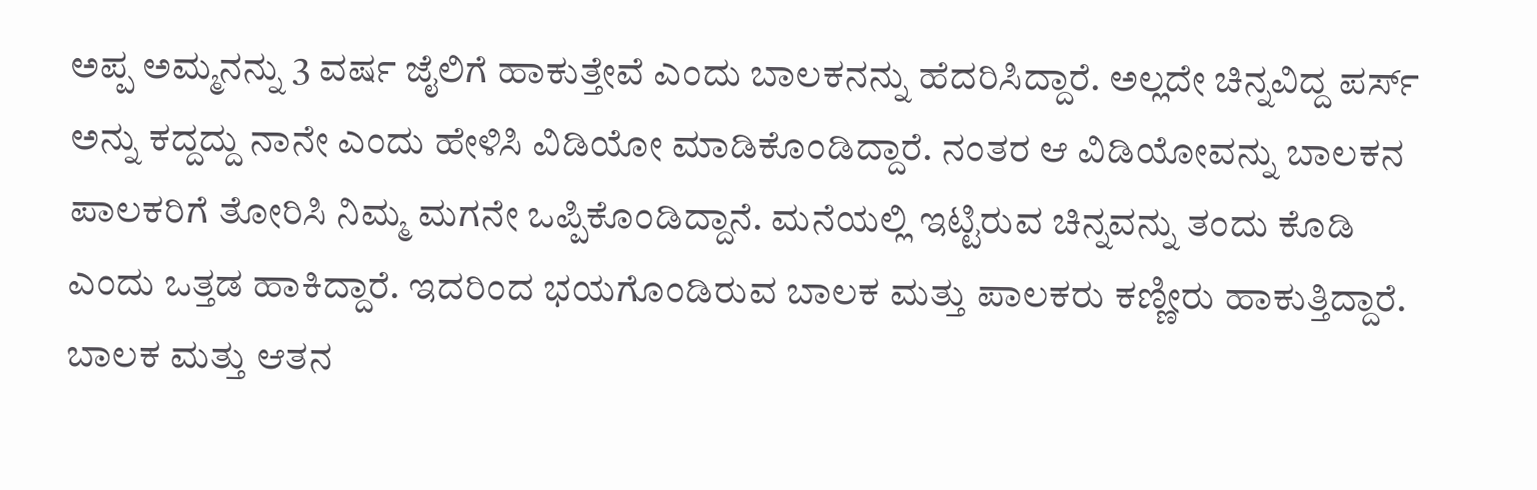ಅಪ್ಪ ಅಮ್ಮನನ್ನು 3 ವರ್ಷ ಜೈಲಿಗೆ ಹಾಕುತ್ತೇವೆ ಎಂದು ಬಾಲಕನನ್ನು ಹೆದರಿಸಿದ್ದಾರೆ. ಅಲ್ಲದೇ ಚಿನ್ನವಿದ್ದ ಪರ್ಸ್‌ ಅನ್ನು ಕದ್ದದ್ದು ನಾನೇ ಎಂದು ಹೇಳಿಸಿ ವಿಡಿಯೋ ಮಾಡಿಕೊಂಡಿದ್ದಾರೆ. ನಂತರ ಆ ವಿಡಿಯೋವನ್ನು ಬಾಲಕನ ಪಾಲಕರಿಗೆ ತೋರಿಸಿ ನಿಮ್ಮ ಮಗನೇ ಒಪ್ಪಿಕೊಂಡಿದ್ದಾನೆ. ಮನೆಯಲ್ಲಿ ಇಟ್ಟಿರುವ ಚಿನ್ನವನ್ನು ತಂದು ಕೊಡಿ ಎಂದು ಒತ್ತಡ ಹಾಕಿದ್ದಾರೆ. ಇದರಿಂದ ಭಯಗೊಂಡಿರುವ ಬಾಲಕ ಮತ್ತು ಪಾಲಕರು ಕಣ್ಣೀರು ಹಾಕುತ್ತಿದ್ದಾರೆ. ಬಾಲಕ ಮತ್ತು ಆತನ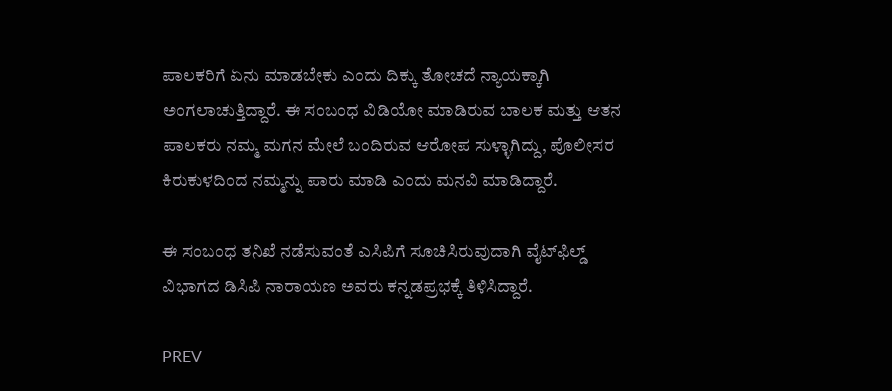ಪಾಲಕರಿಗೆ ಏನು ಮಾಡಬೇಕು ಎಂದು ದಿಕ್ಕು ತೋಚದೆ ನ್ಯಾಯಕ್ಕಾಗಿ ಅಂಗಲಾಚುತ್ತಿದ್ದಾರೆ. ಈ ಸಂಬಂಧ ವಿಡಿಯೋ ಮಾಡಿರುವ ಬಾಲಕ ಮತ್ತು ಆತನ ಪಾಲಕರು ನಮ್ಮ ಮಗನ ಮೇಲೆ ಬಂದಿರುವ ಆರೋಪ ಸುಳ್ಳಾಗಿದ್ದು, ಪೊಲೀಸರ ಕಿರುಕುಳದಿಂದ ನಮ್ಮನ್ನು ಪಾರು ಮಾಡಿ ಎಂದು ಮನವಿ ಮಾಡಿದ್ದಾರೆ.

ಈ ಸಂಬಂಧ ತನಿಖೆ ನಡೆಸುವಂತೆ ಎಸಿಪಿಗೆ ಸೂಚಿಸಿರುವುದಾಗಿ ವೈಟ್‌ಫಿಲ್ಡ್‌ ವಿಭಾಗದ ಡಿಸಿಪಿ ನಾರಾಯಣ ಅವರು ಕನ್ನಡಪ್ರಭಕ್ಕೆ ತಿಳಿಸಿದ್ದಾರೆ.

PREV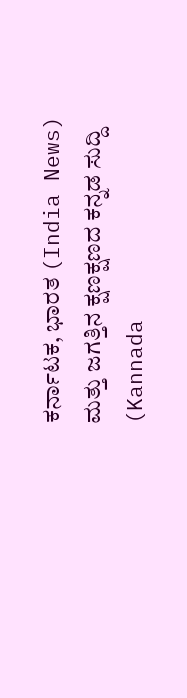ಕರ್ನಾಟಕ, ಭಾರತ (India News) ಮತ್ತು ಜಗತ್ತಿನ ಕ್ಷಣಕ್ಷಣದ ಕನ್ನಡ ಸುದ್ದಿ (Kannada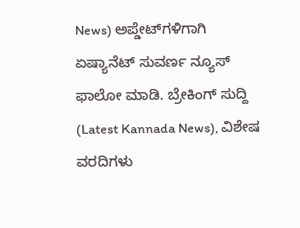News) ಅಪ್ಡೇಟ್‌ಗಳಿಗಾಗಿ ಏಷ್ಯಾನೆಟ್ ಸುವರ್ಣ ನ್ಯೂಸ್‌ ಫಾಲೋ ಮಾಡಿ. ಬ್ರೇಕಿಂಗ್ ಸುದ್ದಿ (Latest Kannada News), ವಿಶೇಷ ವರದಿಗಳು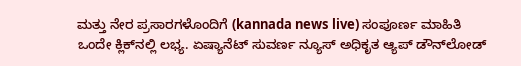ಮತ್ತು ನೇರ ಪ್ರಸಾರಗಳೊಂದಿಗೆ (kannada news live) ಸಂಪೂರ್ಣ ಮಾಹಿತಿ ಒಂದೇ ಕ್ಲಿಕ್‌ನಲ್ಲಿ ಲಭ್ಯ. ಏಷ್ಯಾನೆಟ್ ಸುವರ್ಣ ನ್ಯೂಸ್ ಅಧಿಕೃತ ಆ್ಯಪ್ ಡೌನ್‌ಲೋಡ್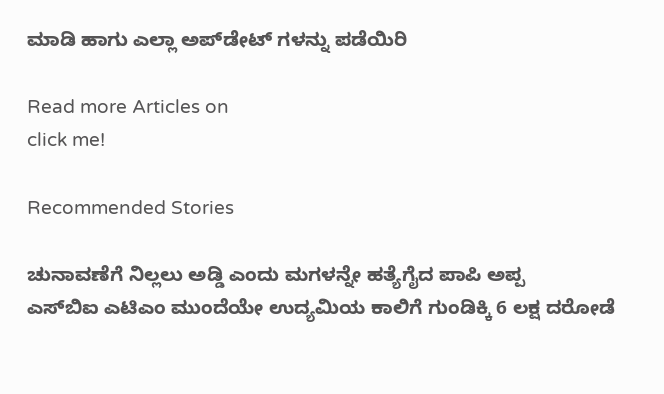ಮಾಡಿ ಹಾಗು ಎಲ್ಲಾ ಅಪ್‌ಡೇಟ್ ಗಳನ್ನು ಪಡೆಯಿರಿ

Read more Articles on
click me!

Recommended Stories

ಚುನಾವಣೆಗೆ ನಿಲ್ಲಲು ಅಡ್ಡಿ ಎಂದು ಮಗಳನ್ನೇ ಹತ್ಯೆಗೈದ ಪಾಪಿ ಅಪ್ಪ
ಎಸ್‌ಬಿಐ ಎಟಿಎಂ ಮುಂದೆಯೇ ಉದ್ಯಮಿಯ ಕಾಲಿಗೆ ಗುಂಡಿಕ್ಕಿ 6 ಲಕ್ಷ ದರೋಡೆ